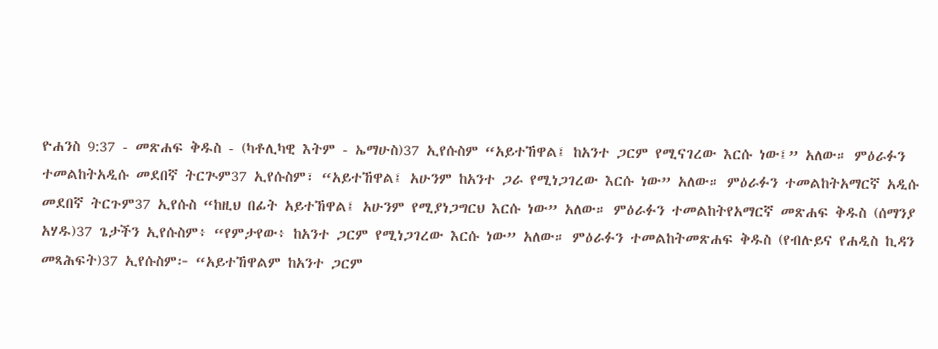ዮሐንስ 9:37 - መጽሐፍ ቅዱስ - (ካቶሊካዊ እትም - ኤማሁስ)37 ኢየሱስም “አይተኸዋል፤ ከአንተ ጋርም የሚናገረው እርሱ ነው፤” አለው። ምዕራፉን ተመልከትአዲሱ መደበኛ ትርጒም37 ኢየሱስም፣ “አይተኸዋል፤ አሁንም ከአንተ ጋራ የሚነጋገረው እርሱ ነው” አለው። ምዕራፉን ተመልከትአማርኛ አዲሱ መደበኛ ትርጉም37 ኢየሱስ “ከዚህ በፊት አይተኸዋል፤ አሁንም የሚያነጋግርህ እርሱ ነው” አለው። ምዕራፉን ተመልከትየአማርኛ መጽሐፍ ቅዱስ (ሰማንያ አሃዱ)37 ጌታችን ኢየሱስም፥ “የምታየው፥ ከአንተ ጋርም የሚነጋገረው እርሱ ነው” አለው። ምዕራፉን ተመልከትመጽሐፍ ቅዱስ (የብሉይና የሐዲስ ኪዳን መጻሕፍት)37 ኢየሱስም፦ “አይተኸዋልም ከአንተ ጋርም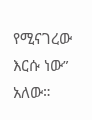የሚናገረው እርሱ ነው” አለው።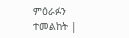ምዕራፉን ተመልከት |